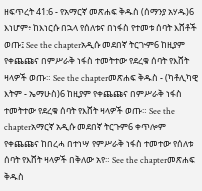ዘፍጥረት 41:6 - የአማርኛ መጽሐፍ ቅዱስ (ሰማንያ አሃዱ)6 እነሆም፥ ከእነርሱ በኋላ የሰለቱና በነፋስ የተመቱ ሰባት እሸቶች ወጡ፤ See the chapterአዲሱ መደበኛ ትርጒም6 ከዚያም የቀጨጩና በምሥራቅ ነፋስ ተመትተው የደረቁ ሰባት የእሸት ዛላዎች ወጡ። See the chapterመጽሐፍ ቅዱስ - (ካቶሊካዊ እትም - ኤማሁስ)6 ከዚያም የቀጨጩና በምሥራቅ ነፋስ ተመትተው የደረቁ ሰባት የእሸት ዛላዎች ወጡ። See the chapterአማርኛ አዲሱ መደበኛ ትርጉም6 ቀጥሎም የቀጨጩና ከበረሓ በተነሣ የምሥራቅ ነፋስ ተመተው የሰለቱ ሰባት የእሸት ዛላዎች በቅለው አየ። See the chapterመጽሐፍ ቅዱስ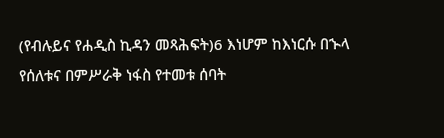(የብሉይና የሐዲስ ኪዳን መጻሕፍት)6 እነሆም ከእነርሱ በኍላ የሰለቱና በምሥራቅ ነፋስ የተመቱ ሰባት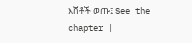እሸቶች ወጡ፤ See the chapter |